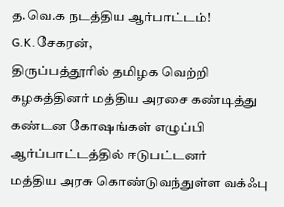த.வெ.க நடத்திய ஆர்பாட்டம்!
G.K.சேகரன்,
திருப்பத்தூரில் தமிழக வெற்றி கழகத்தினர் மத்திய அரசை கண்டித்து கண்டன கோஷங்கள் எழுப்பி ஆர்ப்பாட்டத்தில் ஈடுபட்டனர்
மத்திய அரசு கொண்டுவந்துள்ள வக்ஃபு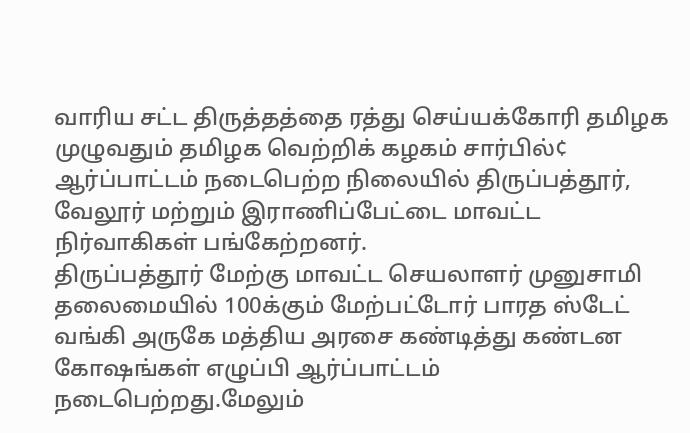வாரிய சட்ட திருத்தத்தை ரத்து செய்யக்கோரி தமிழக முழுவதும் தமிழக வெற்றிக் கழகம் சார்பில்¢ ஆர்ப்பாட்டம் நடைபெற்ற நிலையில் திருப்பத்தூர், வேலூர் மற்றும் இராணிப்பேட்டை மாவட்ட நிர்வாகிகள் பங்கேற்றனர்.
திருப்பத்தூர் மேற்கு மாவட்ட செயலாளர் முனுசாமி தலைமையில் 100க்கும் மேற்பட்டோர் பாரத ஸ்டேட் வங்கி அருகே மத்திய அரசை கண்டித்து கண்டன கோஷங்கள் எழுப்பி ஆர்ப்பாட்டம் நடைபெற்றது.மேலும்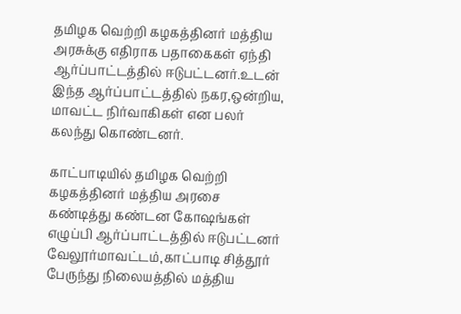தமிழக வெற்றி கழகத்தினர் மத்திய அரசுக்கு எதிராக பதாகைகள் ஏந்தி ஆர்ப்பாட்டத்தில் ஈடுபட்டனர்.உடன் இந்த ஆர்ப்பாட்டத்தில் நகர,ஒன்றிய, மாவட்ட நிர்வாகிகள் என பலர் கலந்து கொண்டனர்.

காட்பாடியில் தமிழக வெற்றி கழகத்தினர் மத்திய அரசை கண்டித்து கண்டன கோஷங்கள் எழுப்பி ஆர்ப்பாட்டத்தில் ஈடுபட்டனர்
வேலூர்மாவட்டம்,காட்பாடி சித்தூர் பேருந்து நிலையத்தில் மத்திய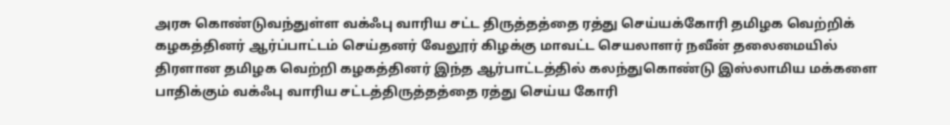அரசு கொண்டுவந்துள்ள வக்ஃபு வாரிய சட்ட திருத்தத்தை ரத்து செய்யக்கோரி தமிழக வெற்றிக் கழகத்தினர் ஆர்ப்பாட்டம் செய்தனர் வேலூர் கிழக்கு மாவட்ட செயலாளர் நவீன் தலைமையில் திரளான தமிழக வெற்றி கழகத்தினர் இந்த ஆர்பாட்டத்தில் கலந்துகொண்டு இஸ்லாமிய மக்களை பாதிக்கும் வக்ஃபு வாரிய சட்டத்திருத்தத்தை ரத்து செய்ய கோரி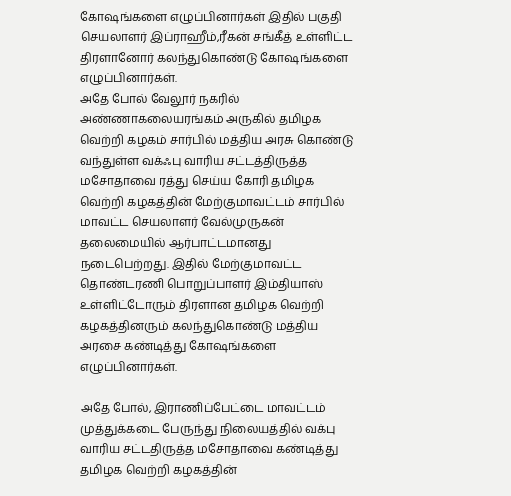கோஷங்களை எழுப்பினார்கள் இதில் பகுதி செயலாளர் இப்ராஹீம்,ரீகன் சங்கீத் உள்ளிட்ட திரளானோர் கலந்துகொண்டு கோஷங்களை எழுப்பினார்கள்.
அதே போல் வேலூர் நகரில் அண்ணாகலையரங்கம் அருகில் தமிழக வெற்றி கழகம் சார்பில் மத்திய அரசு கொண்டு வந்துள்ள வக்ஃபு வாரிய சட்டத்திருத்த மசோதாவை ரத்து செய்ய கோரி தமிழக வெற்றி கழகத்தின் மேற்குமாவட்டம் சார்பில் மாவட்ட செயலாளர் வேல்முருகன் தலைமையில் ஆர்பாட்டமானது நடைபெற்றது. இதில் மேற்குமாவட்ட தொண்டரணி பொறுப்பாளர் இம்தியாஸ் உள்ளிட்டோரும் திரளான தமிழக வெற்றி கழகத்தினரும் கலந்துகொண்டு மத்திய அரசை கண்டித்து கோஷங்களை எழுப்பினார்கள்.

அதே போல், இராணிப்பேட்டை மாவட்டம் முத்துக்கடை பேருந்து நிலையத்தில் வக்பு வாரிய சட்டதிருத்த மசோதாவை கண்டித்து தமிழக வெற்றி கழகத்தின்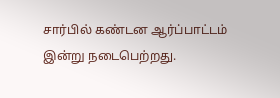சார்பில் கண்டன ஆர்ப்பாட்டம் இன்று நடைபெற்றது.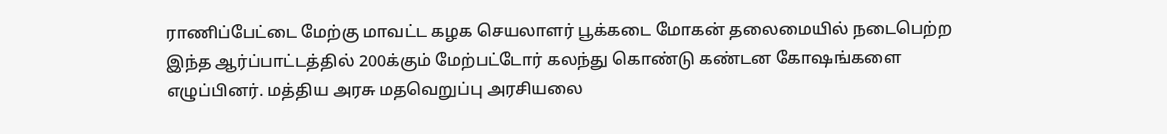ராணிப்பேட்டை மேற்கு மாவட்ட கழக செயலாளர் பூக்கடை மோகன் தலைமையில் நடைபெற்ற இந்த ஆர்ப்பாட்டத்தில் 200க்கும் மேற்பட்டோர் கலந்து கொண்டு கண்டன கோஷங்களை எழுப்பினர். மத்திய அரசு மதவெறுப்பு அரசியலை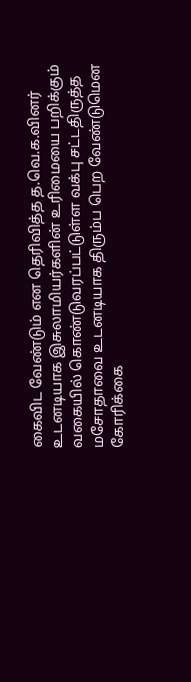கைவிட வேண்டும் என தெரிவித்த த.வெ.க.வினர் உடனடியாக இசுலாமியர்களின் உரிமையை பறிக்கும் வகையில் கொண்டுவரப்பட்டுள்ள வக்பு சட்டதிருத்த மசோதாவை உடனடியாக திரும்ப பெற வேண்டுமென கோரிக்கை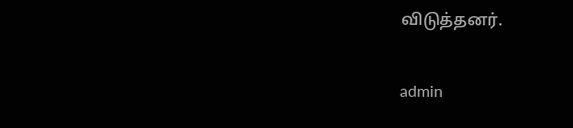விடுத்தனர்.

admin